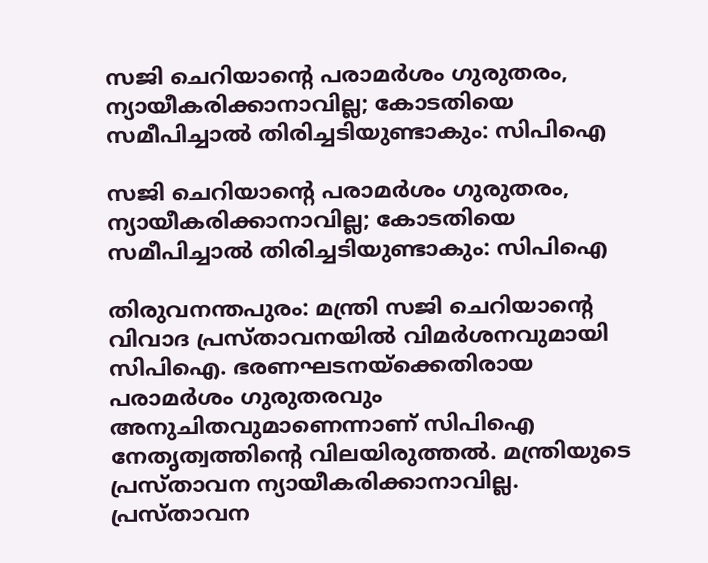സജി ചെറിയാന്റെ പരാമര്‍ശം ഗുരുതരം, ന്യായീകരിക്കാനാവില്ല; കോടതിയെ സമീപിച്ചാല്‍ തിരിച്ചടിയുണ്ടാകും: സിപിഐ

സജി ചെറിയാന്റെ പരാമര്‍ശം ഗുരുതരം, ന്യായീകരിക്കാനാവില്ല; കോടതിയെ സമീപിച്ചാല്‍ തിരിച്ചടിയുണ്ടാകും: സിപിഐ

തിരുവനന്തപുരം: മന്ത്രി സജി ചെറിയാന്റെ വിവാദ പ്രസ്താവനയില്‍ വിമര്‍ശനവുമായി സിപിഐ. ഭരണഘടനയ്ക്കെതിരായ പരാമര്‍ശം ഗുരുതരവും അനുചിതവുമാണെന്നാണ് സിപിഐ നേതൃത്വത്തിന്റെ വിലയിരുത്തല്‍. മന്ത്രിയുടെ പ്രസ്താവന ന്യായീകരിക്കാനാവില്ല. പ്രസ്താവന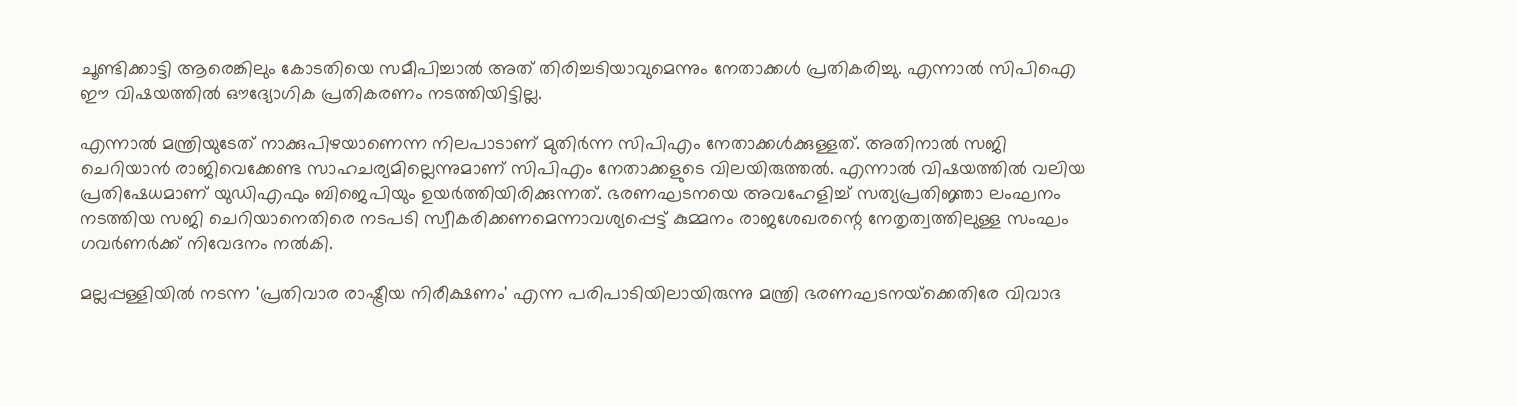ചൂണ്ടിക്കാട്ടി ആരെങ്കിലും കോടതിയെ സമീപിച്ചാല്‍ അത് തിരിച്ചടിയാവുമെന്നും നേതാക്കള്‍ പ്രതികരിച്ചു. എന്നാല്‍ സിപിഐ ഈ വിഷയത്തില്‍ ഔദ്യോഗിക പ്രതികരണം നടത്തിയിട്ടില്ല.

എന്നാല്‍ മന്ത്രിയുടേത് നാക്കുപിഴയാണെന്ന നിലപാടാണ് മുതിര്‍ന്ന സിപിഎം നേതാക്കള്‍ക്കുള്ളത്. അതിനാല്‍ സജി ചെറിയാന്‍ രാജിവെക്കേണ്ട സാഹചര്യമില്ലെന്നുമാണ് സിപിഎം നേതാക്കളുടെ വിലയിരുത്തല്‍. എന്നാല്‍ വിഷയത്തില്‍ വലിയ പ്രതിഷേധമാണ് യുഡിഎഫും ബിജെപിയും ഉയര്‍ത്തിയിരിക്കുന്നത്. ഭരണഘടനയെ അവഹേളിച്ച് സത്യപ്രതിജ്ഞാ ലംഘനം നടത്തിയ സജി ചെറിയാനെതിരെ നടപടി സ്വീകരിക്കണമെന്നാവശ്യപ്പെട്ട് കുമ്മനം രാജശേഖരന്റെ നേതൃത്വത്തിലുള്ള സംഘം ഗവര്‍ണര്‍ക്ക് നിവേദനം നല്‍കി.

മല്ലപ്പള്ളിയില്‍ നടന്ന 'പ്രതിവാര രാഷ്ട്രീയ നിരീക്ഷണം' എന്ന പരിപാടിയിലായിരുന്നു മന്ത്രി ഭരണഘടനയ്‌ക്കെതിരേ വിവാദ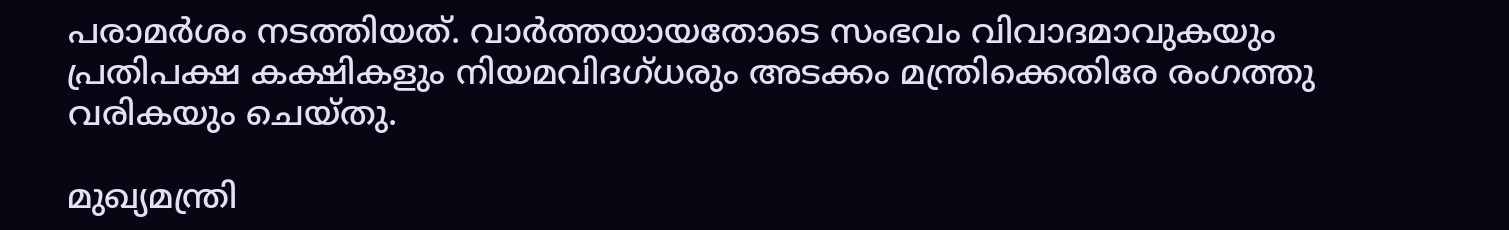പരാമര്‍ശം നടത്തിയത്. വാര്‍ത്തയായതോടെ സംഭവം വിവാദമാവുകയും പ്രതിപക്ഷ കക്ഷികളും നിയമവിദഗ്ധരും അടക്കം മന്ത്രിക്കെതിരേ രംഗത്തു വരികയും ചെയ്തു.

മുഖ്യമന്ത്രി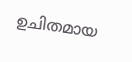ഉചിതമായ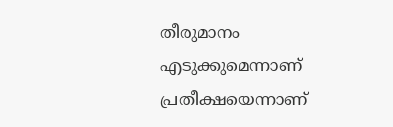തീരുമാനം എടുക്കുമെന്നാണ് പ്രതീക്ഷയെന്നാണ്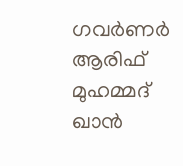ഗവര്‍ണര്‍ ആരിഫ് മുഹമ്മദ് ഖാന്‍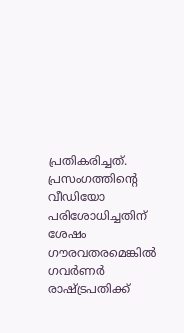പ്രതികരിച്ചത്. പ്രസംഗത്തിന്റെ വീഡിയോ പരിശോധിച്ചതിന് ശേഷം ഗൗരവതരമെങ്കില്‍ ഗവര്‍ണര്‍ രാഷ്ട്രപതിക്ക്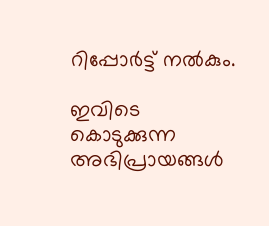റിപ്പോര്‍ട്ട് നല്‍കും.

ഇവിടെ കൊടുക്കുന്ന അഭിപ്രായങ്ങള്‍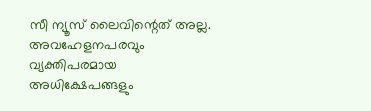സീ ന്യൂസ് ലൈവിന്റെത് അല്ല. അവഹേളനപരവും വ്യക്തിപരമായ അധിക്ഷേപങ്ങളും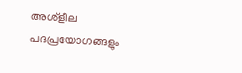അശ്‌ളീല പദപ്രയോഗങ്ങളും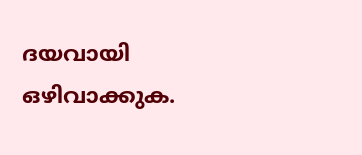ദയവായി ഒഴിവാക്കുക.